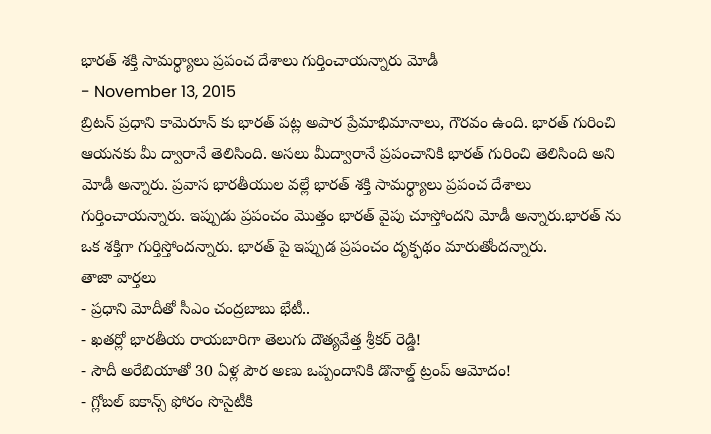భారత్ శక్తి సామర్ధ్యాలు ప్రపంచ దేశాలు గుర్తించాయన్నారు మోడీ
- November 13, 2015
బ్రిటన్ ప్రధాని కామెరూన్ కు భారత్ పట్ల అపార ప్రేమాభిమానాలు, గౌరవం ఉంది. భారత్ గురించి ఆయనకు మీ ద్వారానే తెలిసింది. అసలు మీద్వారానే ప్రపంచానికి భారత్ గురించి తెలిసింది అని మోడీ అన్నారు. ప్రవాస భారతీయుల వల్లే భారత్ శక్తి సామర్ధ్యాలు ప్రపంచ దేశాలు గుర్తించాయన్నారు. ఇప్పుడు ప్రపంచం మొత్తం భారత్ వైపు చూస్తోందని మోడీ అన్నారు.భారత్ ను ఒక శక్తిగా గుర్తిస్తోందన్నారు. భారత్ పై ఇప్పుడ ప్రపంచం దృక్ఫథం మారుతోందన్నారు.
తాజా వార్తలు
- ప్రధాని మోదీతో సీఎం చంద్రబాబు భేటీ..
- ఖతర్లో భారతీయ రాయబారిగా తెలుగు దౌత్యవేత్త శ్రీకర్ రెడ్డి!
- సౌదీ అరేబియాతో 30 ఏళ్ల పౌర అణు ఒప్పందానికి డొనాల్డ్ ట్రంప్ ఆమోదం!
- గ్లోబల్ ఐకాన్స్ ఫోరం సొసైటీకి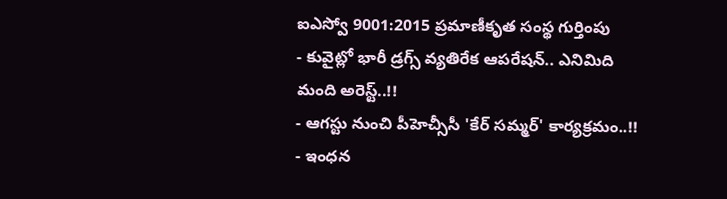ఐఎస్వో 9001:2015 ప్రమాణీకృత సంస్థ గుర్తింపు
- కువైట్లో భారీ డ్రగ్స్ వ్యతిరేక ఆపరేషన్.. ఎనిమిది మంది అరెస్ట్..!!
- ఆగస్టు నుంచి పీహెచ్సీసీ 'కేర్ సమ్మర్' కార్యక్రమం..!!
- ఇంధన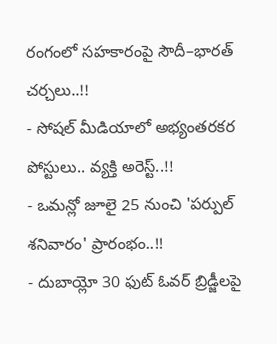రంగంలో సహకారంపై సౌదీ–భారత్ చర్చలు..!!
- సోషల్ మీడియాలో అభ్యంతరకర పోస్టులు.. వ్యక్తి అరెస్ట్..!!
- ఒమన్లో జూలై 25 నుంచి 'పర్పుల్ శనివారం' ప్రారంభం..!!
- దుబాయ్లో 30 ఫుట్ ఓవర్ బ్రిడ్జీలపై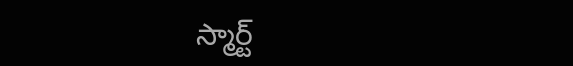స్మార్ట్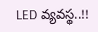LED వ్యవస్థ..!!